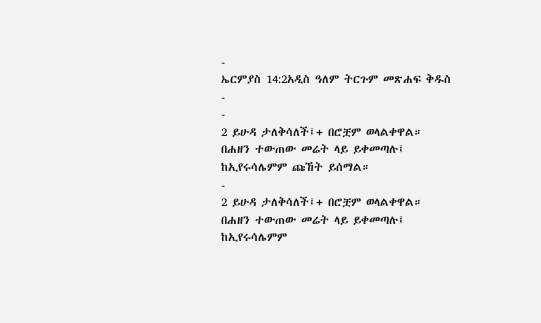-
ኤርምያስ 14:2አዲስ ዓለም ትርጉም መጽሐፍ ቅዱስ
-
-
2 ይሁዳ ታለቅሳለች፤+ በሮቿም ወላልቀዋል።
በሐዘን ተውጠው መሬት ላይ ይቀመጣሉ፤
ከኢየሩሳሌምም ጩኸት ይሰማል።
-
2 ይሁዳ ታለቅሳለች፤+ በሮቿም ወላልቀዋል።
በሐዘን ተውጠው መሬት ላይ ይቀመጣሉ፤
ከኢየሩሳሌምም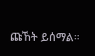ጩኸት ይሰማል።